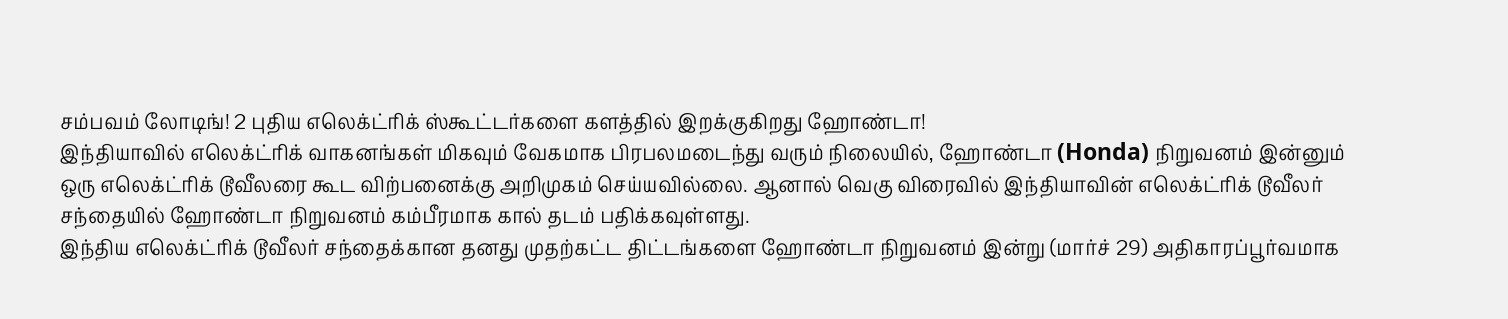சம்பவம் லோடிங்! 2 புதிய எலெக்ட்ரிக் ஸ்கூட்டர்களை களத்தில் இறக்குகிறது ஹோண்டா!
இந்தியாவில் எலெக்ட்ரிக் வாகனங்கள் மிகவும் வேகமாக பிரபலமடைந்து வரும் நிலையில், ஹோண்டா (Honda) நிறுவனம் இன்னும் ஒரு எலெக்ட்ரிக் டூவீலரை கூட விற்பனைக்கு அறிமுகம் செய்யவில்லை. ஆனால் வெகு விரைவில் இந்தியாவின் எலெக்ட்ரிக் டூவீலர் சந்தையில் ஹோண்டா நிறுவனம் கம்பீரமாக கால் தடம் பதிக்கவுள்ளது.
இந்திய எலெக்ட்ரிக் டூவீலர் சந்தைக்கான தனது முதற்கட்ட திட்டங்களை ஹோண்டா நிறுவனம் இன்று (மார்ச் 29) அதிகாரப்பூர்வமாக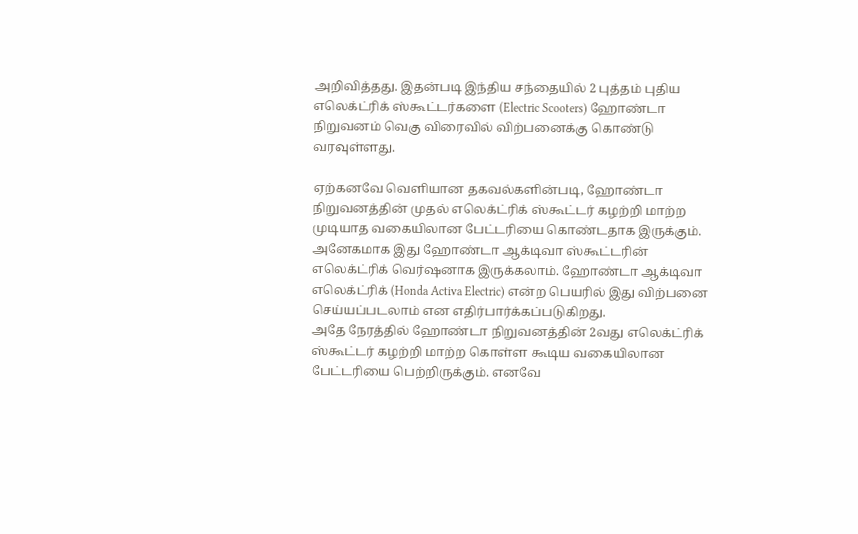அறிவித்தது. இதன்படி இந்திய சந்தையில் 2 புத்தம் புதிய எலெக்ட்ரிக் ஸ்கூட்டர்களை (Electric Scooters) ஹோண்டா நிறுவனம் வெகு விரைவில் விற்பனைக்கு கொண்டு வரவுள்ளது.

ஏற்கனவே வெளியான தகவல்களின்படி, ஹோண்டா நிறுவனத்தின் முதல் எலெக்ட்ரிக் ஸ்கூட்டர் கழற்றி மாற்ற முடியாத வகையிலான பேட்டரியை கொண்டதாக இருக்கும். அனேகமாக இது ஹோண்டா ஆக்டிவா ஸ்கூட்டரின் எலெக்ட்ரிக் வெர்ஷனாக இருக்கலாம். ஹோண்டா ஆக்டிவா எலெக்ட்ரிக் (Honda Activa Electric) என்ற பெயரில் இது விற்பனை செய்யப்படலாம் என எதிர்பார்க்கப்படுகிறது.
அதே நேரத்தில் ஹோண்டா நிறுவனத்தின் 2வது எலெக்ட்ரிக் ஸ்கூட்டர் கழற்றி மாற்ற கொள்ள கூடிய வகையிலான பேட்டரியை பெற்றிருக்கும். எனவே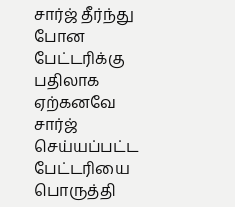சார்ஜ் தீர்ந்து போன பேட்டரிக்கு பதிலாக ஏற்கனவே சார்ஜ் செய்யப்பட்ட பேட்டரியை பொருத்தி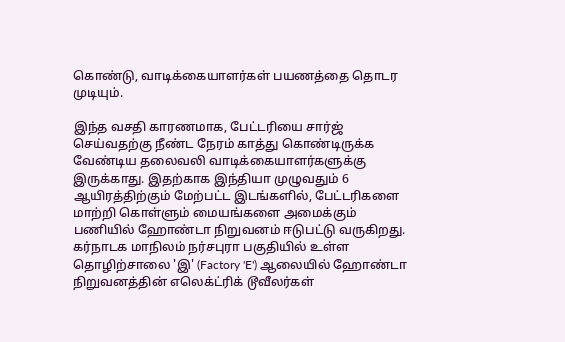கொண்டு, வாடிக்கையாளர்கள் பயணத்தை தொடர முடியும்.

இந்த வசதி காரணமாக, பேட்டரியை சார்ஜ் செய்வதற்கு நீண்ட நேரம் காத்து கொண்டிருக்க வேண்டிய தலைவலி வாடிக்கையாளர்களுக்கு இருக்காது. இதற்காக இந்தியா முழுவதும் 6 ஆயிரத்திற்கும் மேற்பட்ட இடங்களில், பேட்டரிகளை மாற்றி கொள்ளும் மையங்களை அமைக்கும் பணியில் ஹோண்டா நிறுவனம் ஈடுபட்டு வருகிறது.
கர்நாடக மாநிலம் நர்சபுரா பகுதியில் உள்ள தொழிற்சாலை 'இ' (Factory 'E') ஆலையில் ஹோண்டா நிறுவனத்தின் எலெக்ட்ரிக் டூவீலர்கள்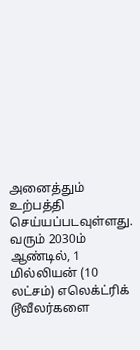அனைத்தும் உற்பத்தி செய்யப்படவுள்ளது. வரும் 2030ம் ஆண்டில், 1 மில்லியன் (10 லட்சம்) எலெக்ட்ரிக் டூவீலர்களை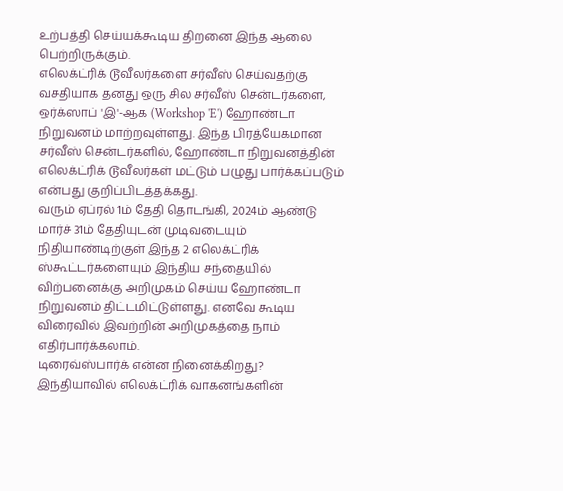உற்பத்தி செய்யக்கூடிய திறனை இந்த ஆலை பெற்றிருக்கும்.
எலெக்ட்ரிக் டூவீலர்களை சர்வீஸ் செய்வதற்கு வசதியாக தனது ஒரு சில சர்வீஸ் சென்டர்களை, ஒர்க்ஸாப் 'இ'-ஆக (Workshop 'E') ஹோண்டா நிறுவனம் மாற்றவுள்ளது. இந்த பிரத்யேகமான சர்வீஸ் சென்டர்களில், ஹோண்டா நிறுவனத்தின் எலெக்ட்ரிக் டூவீலர்கள் மட்டும் பழுது பார்க்கப்படும் என்பது குறிப்பிடத்தக்கது.
வரும் ஏப்ரல் 1ம் தேதி தொடங்கி, 2024ம் ஆண்டு மார்ச் 31ம் தேதியுடன் முடிவடையும் நிதியாண்டிற்குள் இந்த 2 எலெக்ட்ரிக் ஸ்கூட்டர்களையும் இந்திய சந்தையில் விற்பனைக்கு அறிமுகம் செய்ய ஹோண்டா நிறுவனம் திட்டமிட்டுள்ளது. எனவே கூடிய விரைவில் இவற்றின் அறிமுகத்தை நாம் எதிர்பார்க்கலாம்.
டிரைவ்ஸ்பார்க் என்ன நினைக்கிறது?
இந்தியாவில் எலெக்ட்ரிக் வாகனங்களின்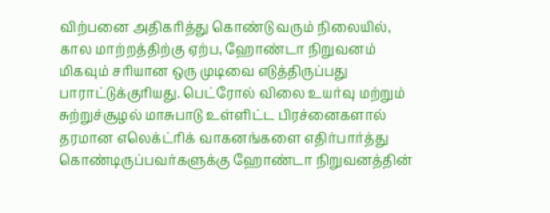விற்பனை அதிகரித்து கொண்டு வரும் நிலையில், கால மாற்றத்திற்கு ஏற்ப, ஹோண்டா நிறுவனம் மிகவும் சரியான ஒரு முடிவை எடுத்திருப்பது பாராட்டுக்குரியது. பெட்ரோல் விலை உயர்வு மற்றும் சுற்றுச்சூழல் மாசுபாடு உள்ளிட்ட பிரச்னைகளால் தரமான எலெக்ட்ரிக் வாகனங்களை எதிர்பார்த்து கொண்டிருப்பவர்களுக்கு ஹோண்டா நிறுவனத்தின்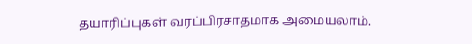தயாரிப்புகள் வரப்பிரசாதமாக அமையலாம்.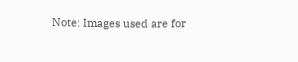Note: Images used are for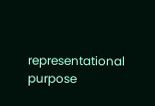representational purpose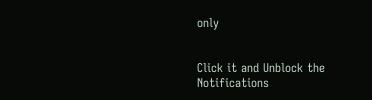only


Click it and Unblock the Notifications